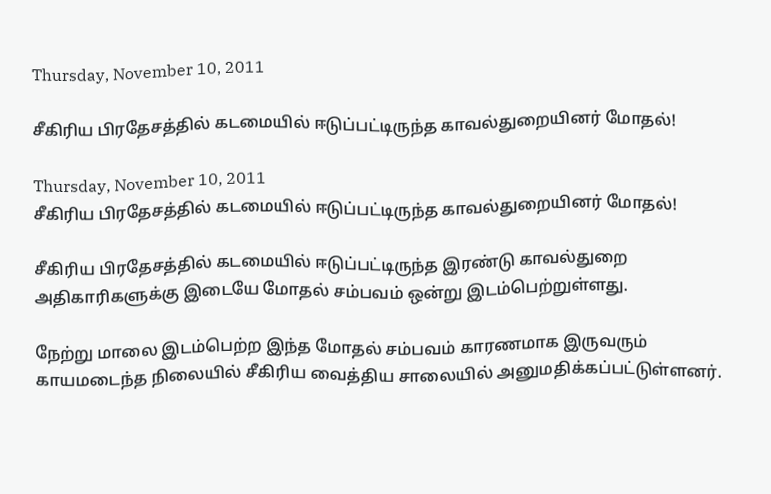Thursday, November 10, 2011

சீகிரிய பிரதேசத்தில் கடமையில் ஈடுப்பட்டிருந்த காவல்துறையினர் மோதல்!

Thursday, November 10, 2011
சீகிரிய பிரதேசத்தில் கடமையில் ஈடுப்பட்டிருந்த காவல்துறையினர் மோதல்!

சீகிரிய பிரதேசத்தில் கடமையில் ஈடுப்பட்டிருந்த இரண்டு காவல்துறை அதிகாரிகளுக்கு இடையே மோதல் சம்பவம் ஒன்று இடம்பெற்றுள்ளது.

நேற்று மாலை இடம்பெற்ற இந்த மோதல் சம்பவம் காரணமாக இருவரும் காயமடைந்த நிலையில் சீகிரிய வைத்திய சாலையில் அனுமதிக்கப்பட்டுள்ளனர்.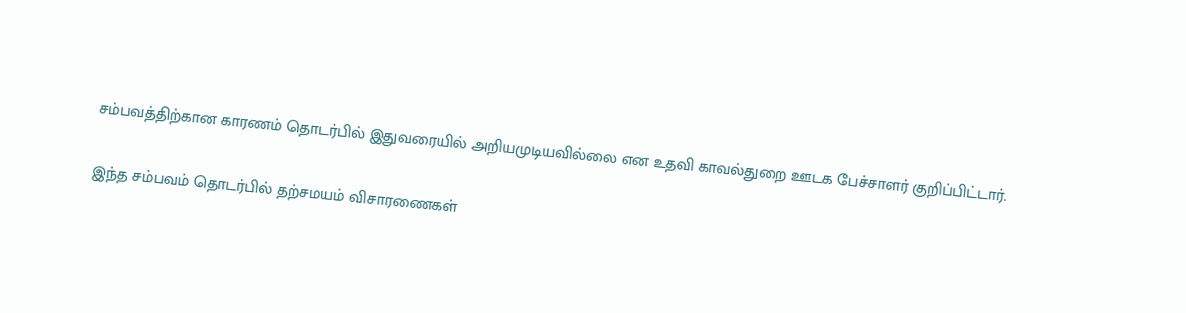சம்பவத்திற்கான காரணம் தொடர்பில் இதுவரையில் அறியமுடியவில்லை என உதவி காவல்துறை ஊடக பேச்சாளர் குறிப்பிட்டார்.

இந்த சம்பவம் தொடர்பில் தற்சமயம் விசாரணைகள்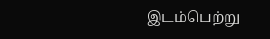இடம்பெற்று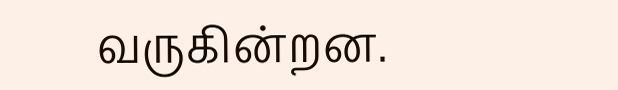வருகின்றன.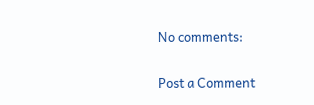No comments:

Post a Comment